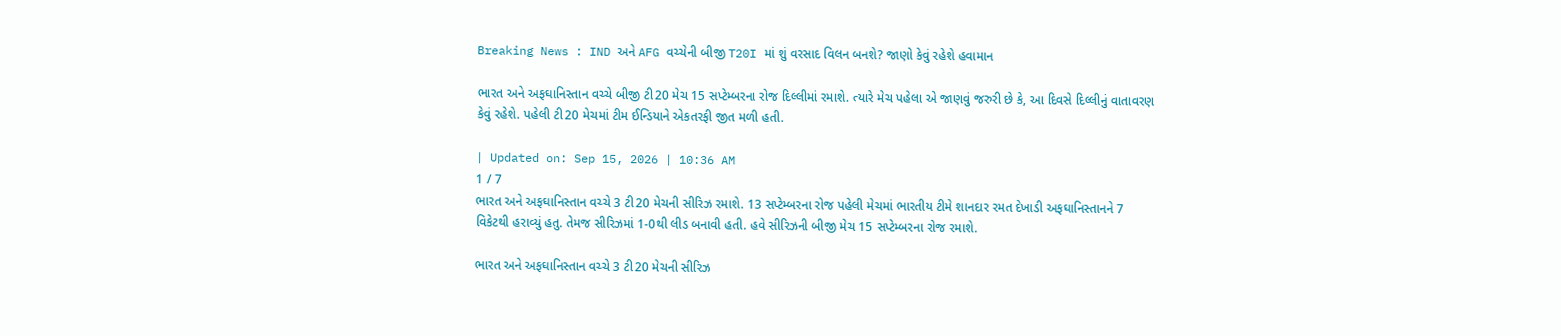Breaking News : IND અને AFG વચ્ચેની બીજી T20I માં શું વરસાદ વિલન બનશે? જાણો કેવું રહેશે હવામાન

ભારત અને અફઘાનિસ્તાન વચ્ચે બીજી ટી20 મેચ 15 સપ્ટેમ્બરના રોજ દિલ્લીમાં રમાશે. ત્યારે મેચ પહેલા એ જાણવું જરુરી છે કે, આ દિવસે દિલ્લીનું વાતાવરણ કેવું રહેશે. પહેલી ટી20 મેચમાં ટીમ ઈન્ડિયાને એકતરફી જીત મળી હતી.

| Updated on: Sep 15, 2026 | 10:36 AM
1 / 7
ભારત અને અફઘાનિસ્તાન વચ્ચે 3 ટી20 મેચની સીરિઝ રમાશે. 13 સપ્ટેમ્બરના રોજ પહેલી મેચમાં ભારતીય ટીમે શાનદાર રમત દેખાડી અફઘાનિસ્તાનને 7 વિકેટથી હરાવ્યું હતુ. તેમજ સીરિઝમાં 1-0થી લીડ બનાવી હતી. હવે સીરિઝની બીજી મેચ 15 સપ્ટેમ્બરના રોજ રમાશે.

ભારત અને અફઘાનિસ્તાન વચ્ચે 3 ટી20 મેચની સીરિઝ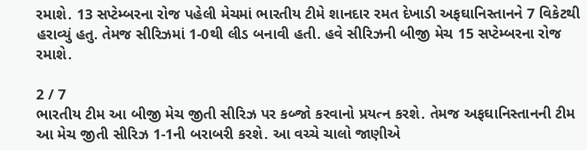રમાશે. 13 સપ્ટેમ્બરના રોજ પહેલી મેચમાં ભારતીય ટીમે શાનદાર રમત દેખાડી અફઘાનિસ્તાનને 7 વિકેટથી હરાવ્યું હતુ. તેમજ સીરિઝમાં 1-0થી લીડ બનાવી હતી. હવે સીરિઝની બીજી મેચ 15 સપ્ટેમ્બરના રોજ રમાશે.

2 / 7
ભારતીય ટીમ આ બીજી મેચ જીતી સીરિઝ પર કબ્જો કરવાનો પ્રયત્ન કરશે. તેમજ અફઘાનિસ્તાનની ટીમ આ મેચ જીતી સીરિઝ 1-1ની બરાબરી કરશે. આ વચ્ચે ચાલો જાણીએ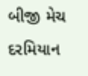બીજી મેચ દરમિયાન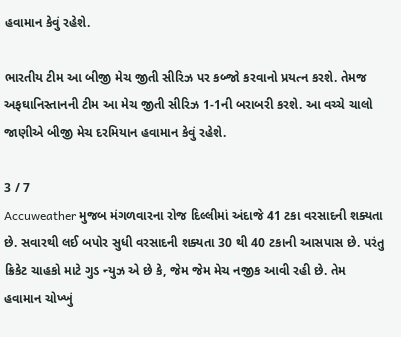હવામાન કેવું રહેશે.

ભારતીય ટીમ આ બીજી મેચ જીતી સીરિઝ પર કબ્જો કરવાનો પ્રયત્ન કરશે. તેમજ અફઘાનિસ્તાનની ટીમ આ મેચ જીતી સીરિઝ 1-1ની બરાબરી કરશે. આ વચ્ચે ચાલો જાણીએ બીજી મેચ દરમિયાન હવામાન કેવું રહેશે.

3 / 7
Accuweather મુજબ મંગળવારના રોજ દિલ્લીમાં અંદાજે 41 ટકા વરસાદની શક્યતા છે. સવારથી લઈ બપોર સુધી વરસાદની શક્યતા 30 થી 40 ટકાની આસપાસ છે. પરંતુ ક્રિકેટ ચાહકો માટે ગુડ ન્યુઝ એ છે કે, જેમ જેમ મેચ નજીક આવી રહી છે. તેમ હવામાન ચોખ્ખું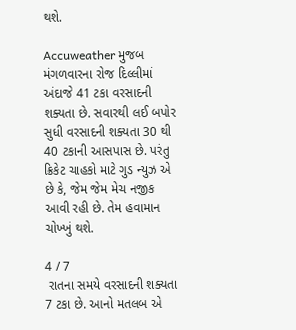થશે.

Accuweather મુજબ મંગળવારના રોજ દિલ્લીમાં અંદાજે 41 ટકા વરસાદની શક્યતા છે. સવારથી લઈ બપોર સુધી વરસાદની શક્યતા 30 થી 40 ટકાની આસપાસ છે. પરંતુ ક્રિકેટ ચાહકો માટે ગુડ ન્યુઝ એ છે કે, જેમ જેમ મેચ નજીક આવી રહી છે. તેમ હવામાન ચોખ્ખું થશે.

4 / 7
 રાતના સમયે વરસાદની શક્યતા 7 ટકા છે. આનો મતલબ એ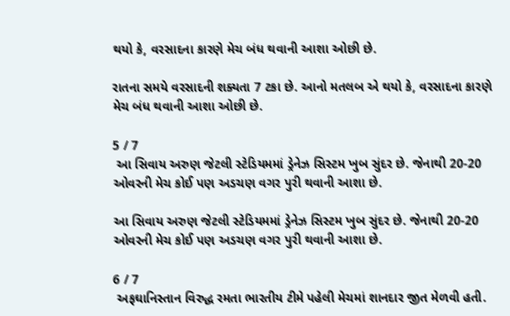થયો કે, વરસાદના કારણે મેચ બંધ થવાની આશા ઓછી છે.

રાતના સમયે વરસાદની શક્યતા 7 ટકા છે. આનો મતલબ એ થયો કે, વરસાદના કારણે મેચ બંધ થવાની આશા ઓછી છે.

5 / 7
 આ સિવાય અરુણ જેટલી સ્ટેડિયમમાં ડ્રેનેઝ સિસ્ટમ ખુબ સુંદર છે. જેનાથી 20-20 ઓવરની મેચ કોઈ પણ અડચણ વગર પુરી થવાની આશા છે.

આ સિવાય અરુણ જેટલી સ્ટેડિયમમાં ડ્રેનેઝ સિસ્ટમ ખુબ સુંદર છે. જેનાથી 20-20 ઓવરની મેચ કોઈ પણ અડચણ વગર પુરી થવાની આશા છે.

6 / 7
 અફઘાનિસ્તાન વિરુદ્ધ રમતા ભારતીય ટીમે પહેલી મેચમાં શાનદાર જીત મેળવી હતી.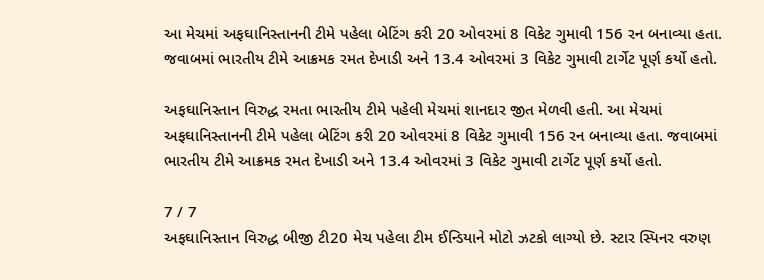આ મેચમાં અફઘાનિસ્તાનની ટીમે પહેલા બેટિંગ કરી 20 ઓવરમાં 8 વિકેટ ગુમાવી 156 રન બનાવ્યા હતા. જવાબમાં ભારતીય ટીમે આક્રમક રમત દેખાડી અને 13.4 ઓવરમાં 3 વિકેટ ગુમાવી ટાર્ગેટ પૂર્ણ કર્યો હતો.

અફઘાનિસ્તાન વિરુદ્ધ રમતા ભારતીય ટીમે પહેલી મેચમાં શાનદાર જીત મેળવી હતી. આ મેચમાં અફઘાનિસ્તાનની ટીમે પહેલા બેટિંગ કરી 20 ઓવરમાં 8 વિકેટ ગુમાવી 156 રન બનાવ્યા હતા. જવાબમાં ભારતીય ટીમે આક્રમક રમત દેખાડી અને 13.4 ઓવરમાં 3 વિકેટ ગુમાવી ટાર્ગેટ પૂર્ણ કર્યો હતો.

7 / 7
અફઘાનિસ્તાન વિરુદ્ધ બીજી ટી20 મેચ પહેલા ટીમ ઈન્ડિયાને મોટો ઝટકો લાગ્યો છે. સ્ટાર સ્પિનર વરુણ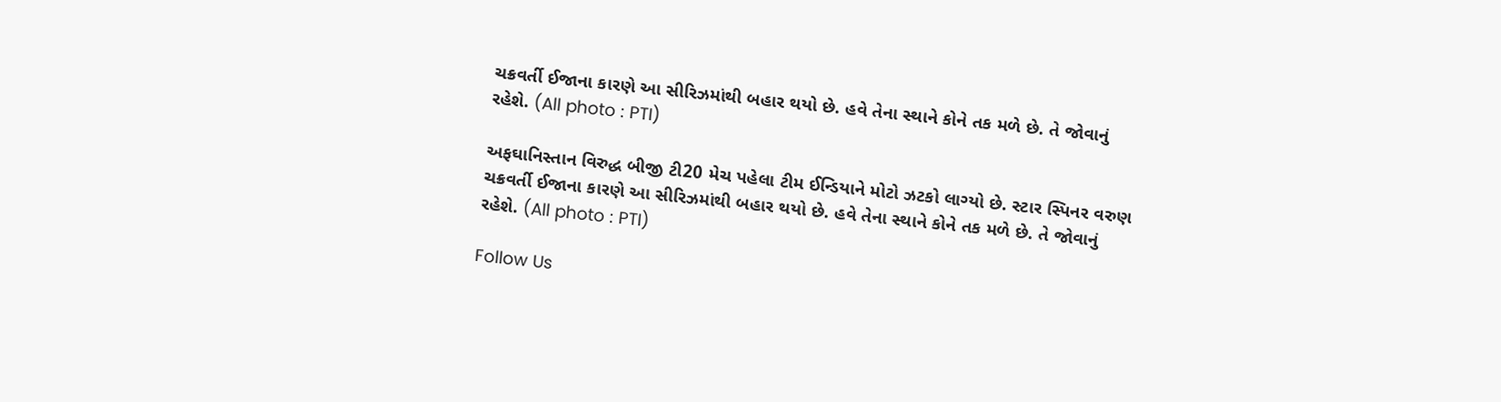ચક્રવર્તી ઈજાના કારણે આ સીરિઝમાંથી બહાર થયો છે. હવે તેના સ્થાને કોને તક મળે છે. તે જોવાનું રહેશે. (All photo : PTI)

અફઘાનિસ્તાન વિરુદ્ધ બીજી ટી20 મેચ પહેલા ટીમ ઈન્ડિયાને મોટો ઝટકો લાગ્યો છે. સ્ટાર સ્પિનર વરુણ ચક્રવર્તી ઈજાના કારણે આ સીરિઝમાંથી બહાર થયો છે. હવે તેના સ્થાને કોને તક મળે છે. તે જોવાનું રહેશે. (All photo : PTI)

Follow Us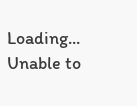Loading...
Unable to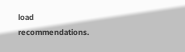load recommendations.